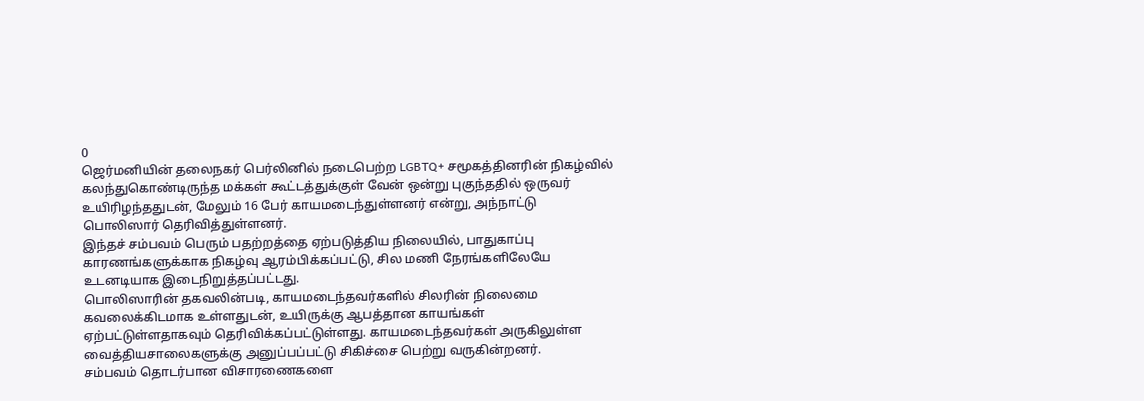0
ஜெர்மனியின் தலைநகர் பெர்லினில் நடைபெற்ற LGBTQ+ சமூகத்தினரின் நிகழ்வில் கலந்துகொண்டிருந்த மக்கள் கூட்டத்துக்குள் வேன் ஒன்று புகுந்ததில் ஒருவர் உயிரிழந்ததுடன், மேலும் 16 பேர் காயமடைந்துள்ளனர் என்று, அந்நாட்டு பொலிஸார் தெரிவித்துள்ளனர்.
இந்தச் சம்பவம் பெரும் பதற்றத்தை ஏற்படுத்திய நிலையில், பாதுகாப்பு காரணங்களுக்காக நிகழ்வு ஆரம்பிக்கப்பட்டு, சில மணி நேரங்களிலேயே உடனடியாக இடைநிறுத்தப்பட்டது.
பொலிஸாரின் தகவலின்படி, காயமடைந்தவர்களில் சிலரின் நிலைமை கவலைக்கிடமாக உள்ளதுடன், உயிருக்கு ஆபத்தான காயங்கள் ஏற்பட்டுள்ளதாகவும் தெரிவிக்கப்பட்டுள்ளது. காயமடைந்தவர்கள் அருகிலுள்ள வைத்தியசாலைகளுக்கு அனுப்பப்பட்டு சிகிச்சை பெற்று வருகின்றனர்.
சம்பவம் தொடர்பான விசாரணைகளை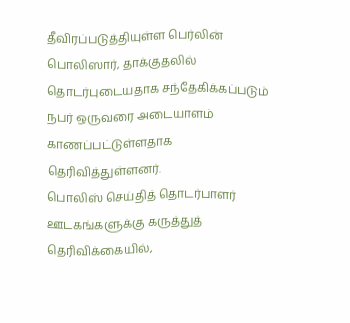தீவிரப்படுத்தியுள்ள பெர்லின் பொலிஸார், தாக்குதலில் தொடர்புடையதாக சந்தேகிக்கப்படும் நபர் ஒருவரை அடையாளம் காணப்பட்டுள்ளதாக தெரிவித்துள்ளனர்.
பொலிஸ் செய்தித் தொடர்பாளர் ஊடகங்களுக்கு கருத்துத் தெரிவிக்கையில்,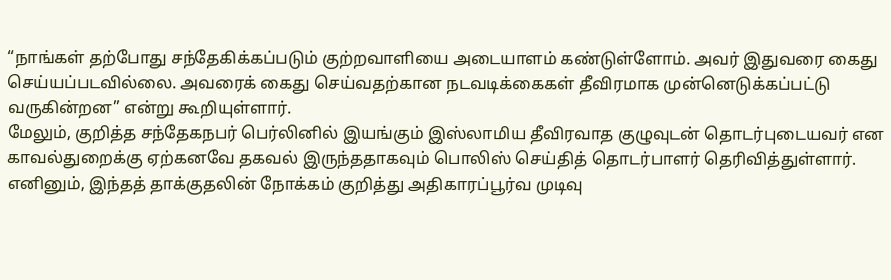“நாங்கள் தற்போது சந்தேகிக்கப்படும் குற்றவாளியை அடையாளம் கண்டுள்ளோம். அவர் இதுவரை கைது செய்யப்படவில்லை. அவரைக் கைது செய்வதற்கான நடவடிக்கைகள் தீவிரமாக முன்னெடுக்கப்பட்டு வருகின்றன” என்று கூறியுள்ளார்.
மேலும், குறித்த சந்தேகநபர் பெர்லினில் இயங்கும் இஸ்லாமிய தீவிரவாத குழுவுடன் தொடர்புடையவர் என காவல்துறைக்கு ஏற்கனவே தகவல் இருந்ததாகவும் பொலிஸ் செய்தித் தொடர்பாளர் தெரிவித்துள்ளார்.
எனினும், இந்தத் தாக்குதலின் நோக்கம் குறித்து அதிகாரப்பூர்வ முடிவு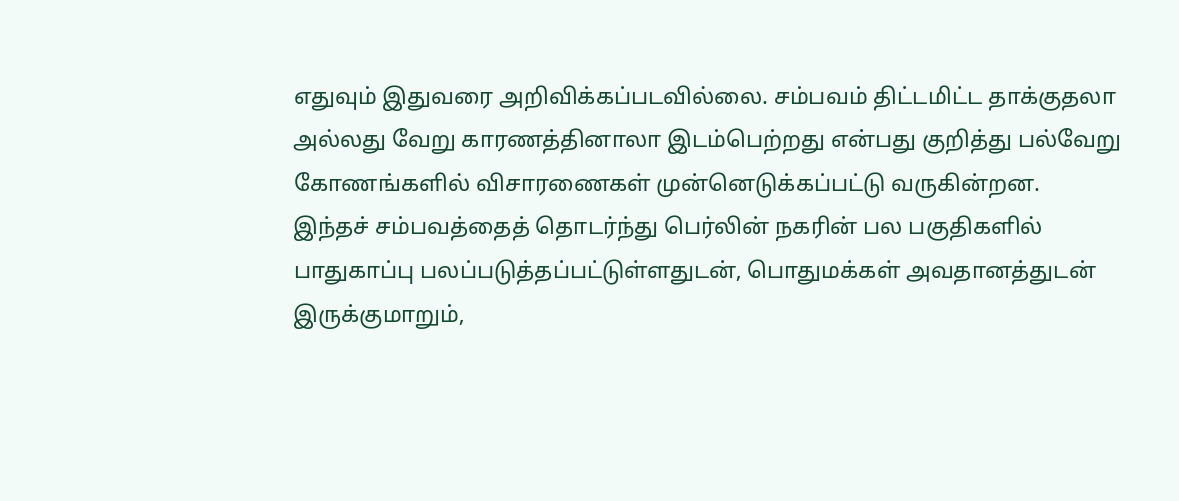எதுவும் இதுவரை அறிவிக்கப்படவில்லை. சம்பவம் திட்டமிட்ட தாக்குதலா அல்லது வேறு காரணத்தினாலா இடம்பெற்றது என்பது குறித்து பல்வேறு கோணங்களில் விசாரணைகள் முன்னெடுக்கப்பட்டு வருகின்றன.
இந்தச் சம்பவத்தைத் தொடர்ந்து பெர்லின் நகரின் பல பகுதிகளில் பாதுகாப்பு பலப்படுத்தப்பட்டுள்ளதுடன், பொதுமக்கள் அவதானத்துடன் இருக்குமாறும்,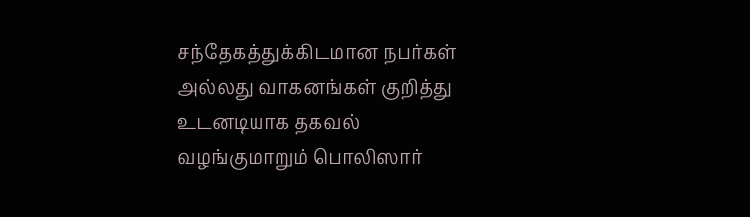சந்தேகத்துக்கிடமான நபர்கள் அல்லது வாகனங்கள் குறித்து உடனடியாக தகவல் வழங்குமாறும் பொலிஸார்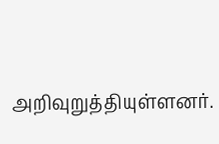அறிவுறுத்தியுள்ளனர்.